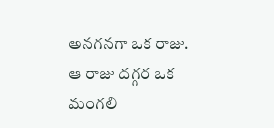అనగనగా ఒక రాజు. ఆ రాజు దగ్గర ఒక మంగలి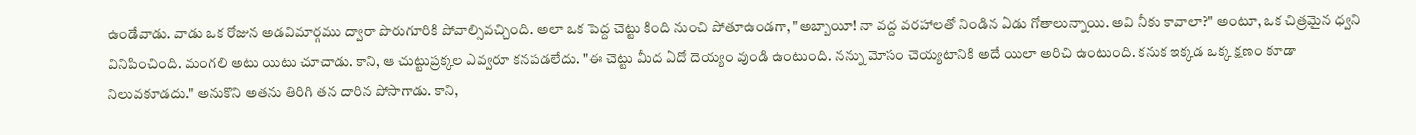ఉండేవాడు. వాడు ఒక రోజున అడవిమార్గము ద్వారా పొరుగూరికి పోవాల్సివచ్చింది. అలా ఒక పెద్ద చెట్టు కింది నుంచి పోతూఉండగా, "అబ్బాయీ! నా వద్ద వరహాలతో నిండిన ఏడు గోతాలున్నాయి. అవి నీకు కావాలా?" అంటూ, ఒక చిత్రమైన ధ్వని వినిపించింది. మంగలి అటు యిటు చూచాడు. కాని, ఆ చుట్టుప్రక్కల ఎవ్వరూ కనపడలేదు. "ఈ చెట్టు మీద ఏదో దెయ్యం వుండి ఉంటుంది. నన్ను మోసం చెయ్యటానికి అదే యిలా అరిచి ఉంటుంది. కనుక ఇక్కడ ఒక్క క్షణం కూడా నిలువకూడదు." అనుకొని అతను తిరిగి తన దారిన పోసాగాడు. కాని,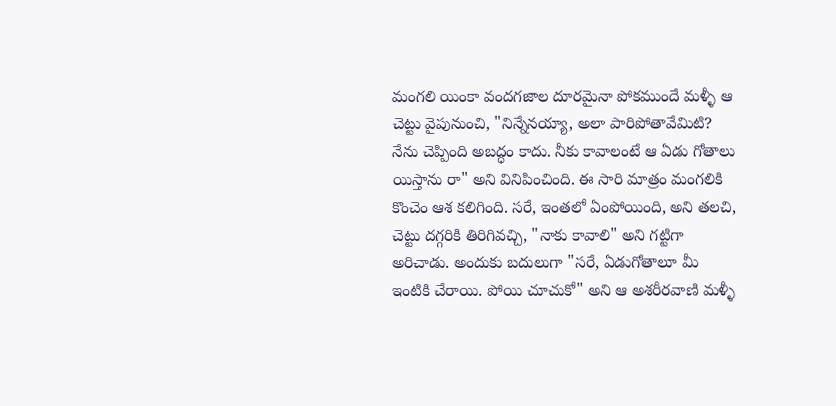మంగలి యింకా వందగజాల దూరమైనా పోకముందే మళ్ళీ ఆ చెట్టు వైపునుంచి, "నిన్నేనయ్యా, అలా పారిపోతావేమిటి? నేను చెప్పింది అబద్ధం కాదు. నీకు కావాలంటే ఆ ఏడు గోతాలు యిస్తాను రా" అని వినిపించింది. ఈ సారి మాత్రం మంగలికి కొంచెం ఆశ కలిగింది. సరే, ఇంతలో ఏంపోయింది, అని తలచి, చెట్టు దగ్గరికి తిరిగివచ్చి, "నాకు కావాలి" అని గట్టిగా అరిచాడు. అందుకు బదులుగా "సరే, ఏడుగోతాలూ మీ ఇంటికి చేరాయి. పోయి చూచుకో" అని ఆ అశరీరవాణి మళ్ళీ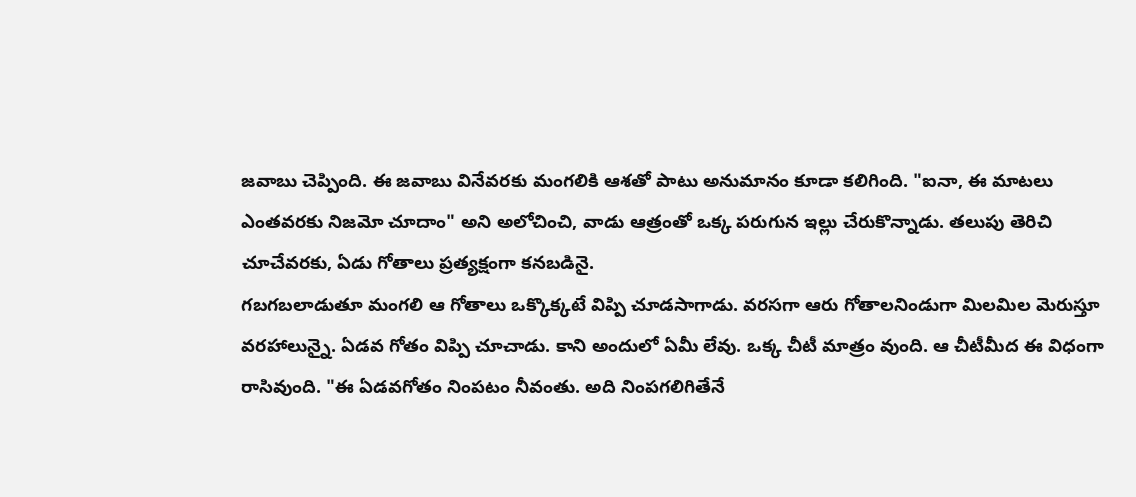జవాబు చెప్పింది. ఈ జవాబు వినేవరకు మంగలికి ఆశతో పాటు అనుమానం కూడా కలిగింది. "ఐనా, ఈ మాటలు ఎంతవరకు నిజమో చూదాం" అని అలోచించి, వాడు ఆత్రంతో ఒక్క పరుగున ఇల్లు చేరుకొన్నాడు. తలుపు తెరిచి చూచేవరకు, ఏడు గోతాలు ప్రత్యక్షంగా కనబడినై.
గబగబలాడుతూ మంగలి ఆ గోతాలు ఒక్కొక్కటే విప్పి చూడసాగాడు. వరసగా ఆరు గోతాలనిండుగా మిలమిల మెరుస్తూ వరహాలున్నై. ఏడవ గోతం విప్పి చూచాడు. కాని అందులో ఏమీ లేవు. ఒక్క చీటీ మాత్రం వుంది. ఆ చీటీమీద ఈ విధంగా రాసివుంది. "ఈ ఏడవగోతం నింపటం నీవంతు. అది నింపగలిగితేనే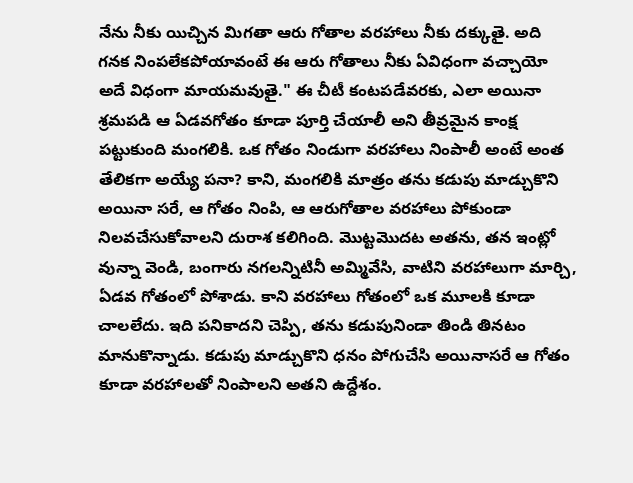నేను నీకు యిచ్చిన మిగతా ఆరు గోతాల వరహాలు నీకు దక్కుతై. అది గనక నింపలేకపోయావంటే ఈ ఆరు గోతాలు నీకు ఏవిధంగా వచ్చాయో అదే విధంగా మాయమవుతై." ఈ చీటీ కంటపడేవరకు, ఎలా అయినా శ్రమపడి ఆ ఏడవగోతం కూడా పూర్తి చేయాలీ అని తీవ్రమైన కాంక్ష పట్టుకుంది మంగలికి. ఒక గోతం నిండుగా వరహాలు నింపాలీ అంటే అంత తేలికగా అయ్యే పనా? కాని, మంగలికి మాత్రం తను కడుపు మాడ్చుకొని అయినా సరే, ఆ గోతం నింపి, ఆ ఆరుగోతాల వరహాలు పోకుండా నిలవచేసుకోవాలని దురాశ కలిగింది. మొట్టమొదట అతను, తన ఇంట్లో వున్నా వెండి, బంగారు నగలన్నిటినీ అమ్మివేసి, వాటిని వరహాలుగా మార్చి, ఏడవ గోతంలో పోశాడు. కాని వరహాలు గోతంలో ఒక మూలకి కూడా చాలలేదు. ఇది పనికాదని చెప్పి, తను కడుపునిండా తిండి తినటం మానుకొన్నాడు. కడుపు మాడ్చుకొని ధనం పోగుచేసి అయినాసరే ఆ గోతం కూడా వరహాలతో నింపాలని అతని ఉద్దేశం.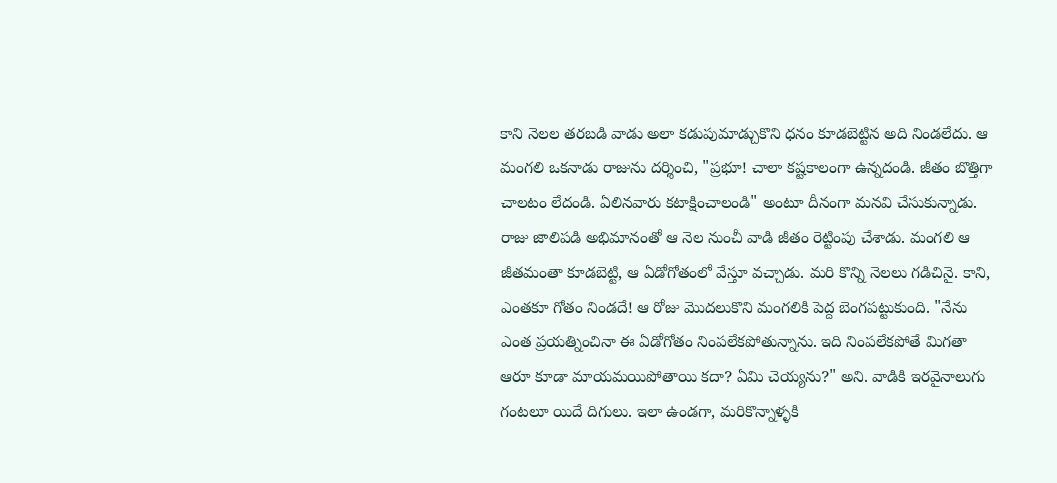కాని నెలల తరబడి వాడు అలా కడుపుమాడ్చుకొని ధనం కూడబెట్టిన అది నిండలేదు. ఆ మంగలి ఒకనాడు రాజును దర్శించి, "ప్రభూ! చాలా కష్టకాలంగా ఉన్నదండి. జీతం బొత్తిగా చాలటం లేదండి. ఏలినవారు కటాక్షించాలండి" అంటూ దీనంగా మనవి చేసుకున్నాడు.
రాజు జాలిపడి అభిమానంతో ఆ నెల నుంచీ వాడి జీతం రెట్టింపు చేశాడు. మంగలి ఆ జీతమంతా కూడబెట్టి, ఆ ఏడోగోతంలో వేస్తూ వచ్చాడు. మరి కొన్ని నెలలు గడిచినై. కాని, ఎంతకూ గోతం నిండదే! ఆ రోజు మొదలుకొని మంగలికి పెద్ద బెంగపట్టుకుంది. "నేను ఎంత ప్రయత్నించినా ఈ ఏడోగోతం నింపలేకపోతున్నాను. ఇది నింపలేకపోతే మిగతా ఆరూ కూడా మాయమయిపోతాయి కదా? ఏమి చెయ్యను?" అని. వాడికి ఇరవైనాలుగు గంటలూ యిదే దిగులు. ఇలా ఉండగా, మరికొన్నాళ్ళకి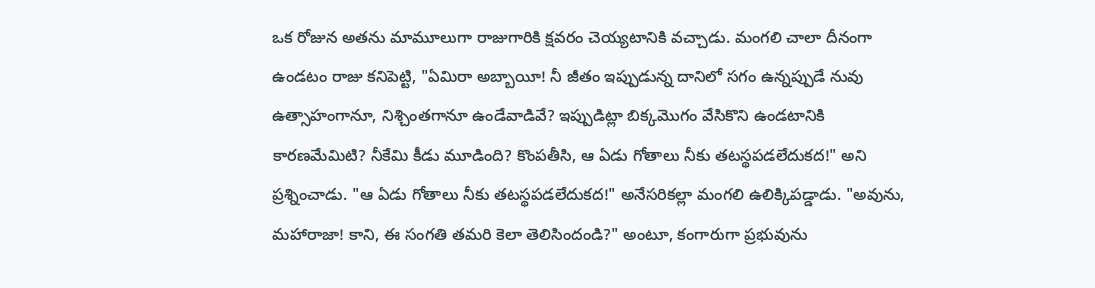ఒక రోజున అతను మామూలుగా రాజుగారికి క్షవరం చెయ్యటానికి వచ్చాడు. మంగలి చాలా దీనంగా ఉండటం రాజు కనిపెట్టి, "ఏమిరా అబ్బాయీ! నీ జీతం ఇప్పుడున్న దానిలో సగం ఉన్నప్పుడే నువు ఉత్సాహంగానూ, నిశ్చింతగానూ ఉండేవాడివే? ఇప్పుడిట్లా బిక్కమొగం వేసికొని ఉండటానికి కారణమేమిటి? నీకేమి కీడు మూడింది? కొంపతీసి, ఆ ఏడు గోతాలు నీకు తటస్థపడలేదుకద!" అని ప్రశ్నించాడు. "ఆ ఏడు గోతాలు నీకు తటస్థపడలేదుకద!" అనేసరికల్లా మంగలి ఉలిక్కిపడ్డాడు. "అవును, మహారాజా! కాని, ఈ సంగతి తమరి కెలా తెలిసిందండి?" అంటూ, కంగారుగా ప్రభువును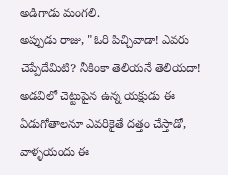అడిగాడు మంగలి.
అప్పుడు రాజు, "ఓరి పిచ్చివాడా! ఎవరు చెప్పేదేమిటి? నీకింకా తెలియనే తెలియదా! అడవిలో చెట్టుపైన ఉన్న యక్షుడు ఈ ఏడుగోతాలనూ ఎవరికైతే దత్తం చేస్తాడో, వాళ్ళయందు ఈ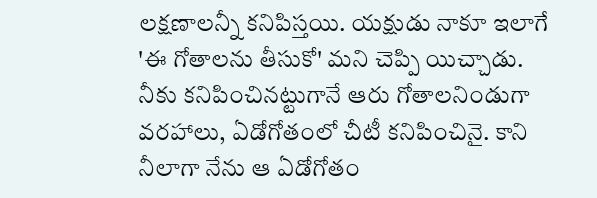లక్షణాలన్నీ కనిపిస్తయి. యక్షుడు నాకూ ఇలాగే 'ఈ గోతాలను తీసుకో' మని చెప్పి యిచ్చాడు. నీకు కనిపించినట్టుగానే ఆరు గోతాలనిండుగా వరహాలు, ఏడోగోతంలో చీటీ కనిపించినై. కాని నీలాగా నేను ఆ ఏడోగోతం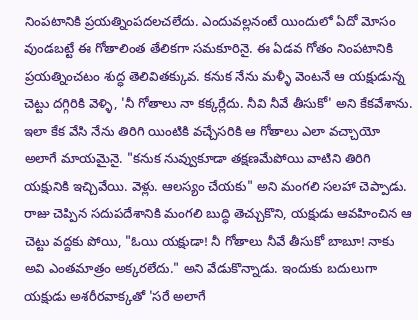నింపటానికి ప్రయత్నింపదలచలేదు. ఎందువల్లనంటే యిందులో ఏదో మోసం వుండబట్టే ఈ గోతాలింత తేలికగా సమకూరినై. ఈ ఏడవ గోతం నింపటానికి ప్రయత్నించటం శుద్ధ తెలివితక్కువ. కనుక నేను మళ్ళీ వెంటనే ఆ యక్షుడున్న చెట్టు దగ్గిరికి వెళ్ళి, 'నీ గోతాలు నా కక్కర్లేదు. నీవి నీవే తీసుకో' అని కేకవేశాను. ఇలా కేక వేసి నేను తిరిగి యింటికి వచ్చేసరికి ఆ గోతాలు ఎలా వచ్చాయో అలాగే మాయమైనై. "కనుక నువ్వుకూడా తక్షణమేపోయి వాటిని తిరిగి యక్షునికి ఇచ్చివేయి. వెళ్లు. ఆలస్యం చేయకు" అని మంగలి సలహా చెప్పాడు. రాజు చెప్పిన సదుపదేశానికి మంగలి బుద్ధి తెచ్చుకొని, యక్షుడు ఆవహించిన ఆ చెట్టు వద్దకు పోయి, "ఓయి యక్షుడా! నీ గోతాలు నీవే తీసుకో బాబూ! నాకు అవి ఎంతమాత్రం అక్కరలేదు." అని వేడుకొన్నాడు. ఇందుకు బదులుగా యక్షుడు అశరీరవాక్కతో 'సరే అలాగే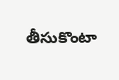తీసుకొంటా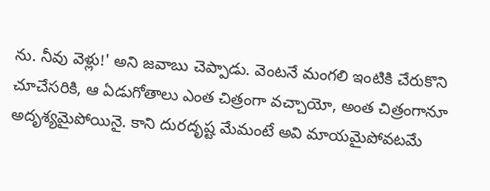ను. నీవు వెళ్లు!' అని జవాబు చెప్పాడు. వెంటనే మంగలి ఇంటికి చేరుకొని చూచేసరికి, ఆ ఏడుగోతాలు ఎంత చిత్రంగా వచ్చాయో, అంత చిత్రంగానూ అదృశ్యమైపోయినై. కాని దురదృష్ట మేమంటే అవి మాయమైపోవటమే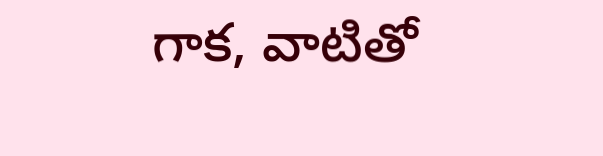గాక, వాటితో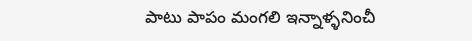పాటు పాపం మంగలి ఇన్నాళ్ళనించీ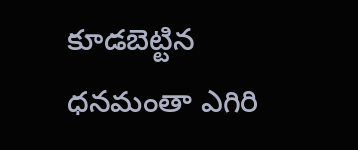కూడబెట్టిన ధనమంతా ఎగిరి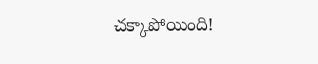చక్కాపోయింది!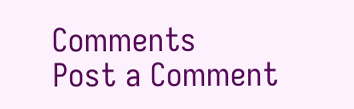Comments
Post a Comment